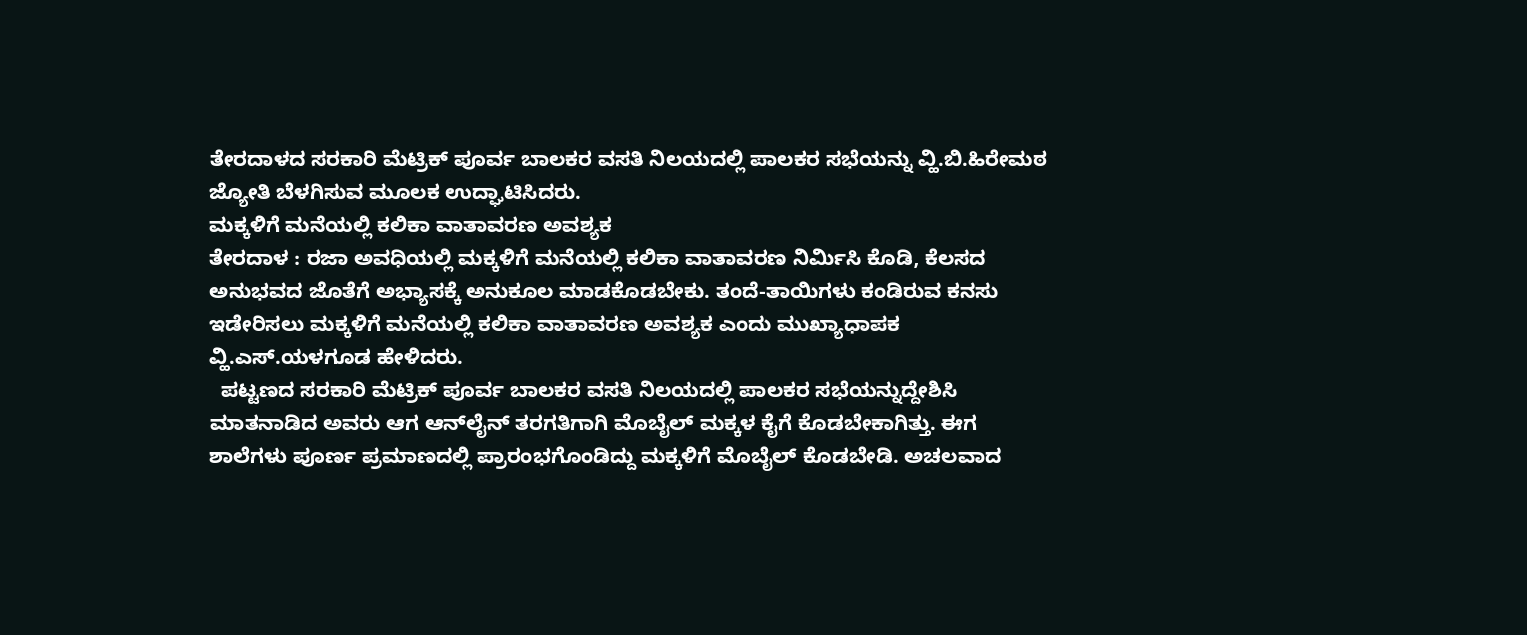ತೇರದಾಳದ ಸರಕಾರಿ ಮೆಟ್ರಿಕ್ ಪೂರ್ವ ಬಾಲಕರ ವಸತಿ ನಿಲಯದಲ್ಲಿ ಪಾಲಕರ ಸಭೆಯನ್ನು ವ್ಹಿ.ಬಿ.ಹಿರೇಮಠ ಜ್ಯೋತಿ ಬೆಳಗಿಸುವ ಮೂಲಕ ಉದ್ಘಾಟಿಸಿದರು.
ಮಕ್ಕಳಿಗೆ ಮನೆಯಲ್ಲಿ ಕಲಿಕಾ ವಾತಾವರಣ ಅವಶ್ಯಕ
ತೇರದಾಳ : ರಜಾ ಅವಧಿಯಲ್ಲಿ ಮಕ್ಕಳಿಗೆ ಮನೆಯಲ್ಲಿ ಕಲಿಕಾ ವಾತಾವರಣ ನಿರ್ಮಿಸಿ ಕೊಡಿ, ಕೆಲಸದ ಅನುಭವದ ಜೊತೆಗೆ ಅಭ್ಯಾಸಕ್ಕೆ ಅನುಕೂಲ ಮಾಡಕೊಡಬೇಕು. ತಂದೆ-ತಾಯಿಗಳು ಕಂಡಿರುವ ಕನಸು ಇಡೇರಿಸಲು ಮಕ್ಕಳಿಗೆ ಮನೆಯಲ್ಲಿ ಕಲಿಕಾ ವಾತಾವರಣ ಅವಶ್ಯಕ ಎಂದು ಮುಖ್ಯಾಧಾಪಕ ವ್ಹಿ.ಎಸ್.ಯಳಗೂಡ ಹೇಳಿದರು.
  ಪಟ್ಟಣದ ಸರಕಾರಿ ಮೆಟ್ರಿಕ್ ಪೂರ್ವ ಬಾಲಕರ ವಸತಿ ನಿಲಯದಲ್ಲಿ ಪಾಲಕರ ಸಭೆಯನ್ನುದ್ದೇಶಿಸಿ ಮಾತನಾಡಿದ ಅವರು ಆಗ ಆನ್‍ಲೈನ್ ತರಗತಿಗಾಗಿ ಮೊಬೈಲ್ ಮಕ್ಕಳ ಕೈಗೆ ಕೊಡಬೇಕಾಗಿತ್ತು. ಈಗ ಶಾಲೆಗಳು ಪೂರ್ಣ ಪ್ರಮಾಣದಲ್ಲಿ ಪ್ರಾರಂಭಗೊಂಡಿದ್ದು ಮಕ್ಕಳಿಗೆ ಮೊಬೈಲ್ ಕೊಡಬೇಡಿ. ಅಚಲವಾದ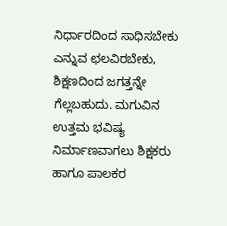ನಿರ್ಧಾರದಿಂದ ಸಾಧಿಸಬೇಕು ಎನ್ನುವ ಛಲವಿರಬೇಕು, ಶಿಕ್ಷಣದಿಂದ ಜಗತ್ತನ್ನೇ ಗೆಲ್ಲಬಹುದು. ಮಗುವಿನ ಉತ್ತಮ ಭವಿಷ್ಯ ನಿರ್ಮಾಣವಾಗಲು ಶಿಕ್ಷಕರು ಹಾಗೂ ಪಾಲಕರ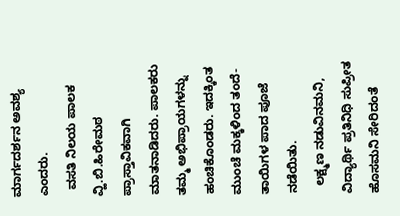ಮಾರ್ಗದರ್ಶನ ಅವಶ್ಯ ಎಂದರು.
  ವಸತಿ ನಿಲಯ ಪಾಲಕ ವ್ಹಿ.ಬಿ.ಹಿರೇಮಠ ಪ್ರಾಸ್ತಾವಿಕವಾಗಿ ಮಾತನಾಡಿದರು. ಪಾಲಕರು ತಮ್ಮ ಅಭಿಪ್ರಾಯಗಳನ್ನು ಹಂಚಿಕೊಂಡರು. ಇದಕ್ಕಿಂತ ಮುಂಚೆ ಮಕ್ಕಳಿಂದ ತಂದೆ-ತಾಯಿಗಳ ಪಾದ ಪೂಜೆ ನಡೆಯಿತು.
  ಲಕ್ಷ್ಮಣ ನಡುವಿನಮನಿ, ವಿದ್ಯಾರ್ಥಿ ಪ್ರತಿನಿಧಿ ಸುಪ್ರೀತ ಹೊಸಮನಿ ಸೇರಿದಂತೆ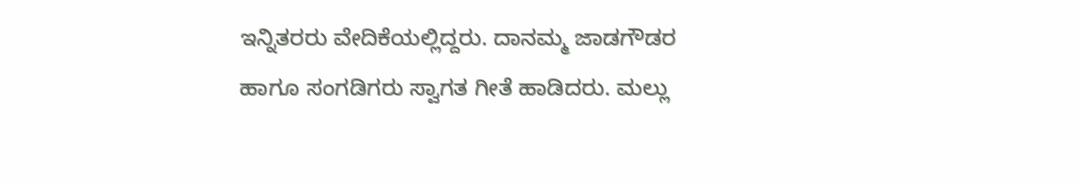ಇನ್ನಿತರರು ವೇದಿಕೆಯಲ್ಲಿದ್ದರು. ದಾನಮ್ಮ ಜಾಡಗೌಡರ ಹಾಗೂ ಸಂಗಡಿಗರು ಸ್ವಾಗತ ಗೀತೆ ಹಾಡಿದರು. ಮಲ್ಲು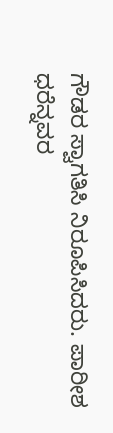ಗೌಡರ ಸ್ವಾಗತಿಸಿ ನಿರೂಪಿಸಿದರು. ಪಾರೀಶ ಧರೆನ್ನವರ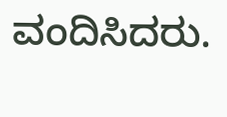ವಂದಿಸಿದರು.